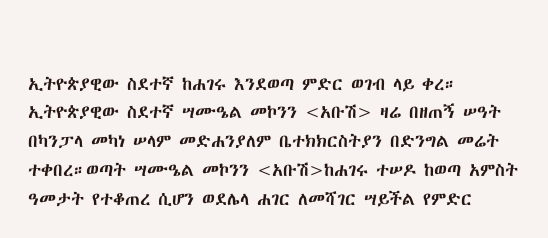ኢትዮጵያዊው ስደተኛ ከሐገሩ እንደወጣ ምድር ወገብ ላይ ቀረ።
ኢትዮጵያዊው ስደተኛ ሣሙዔል መኮንን <አቡሽ> ዛሬ በዘጠኝ ሠዓት በካንፓላ መካነ ሠላም መድሐንያለም ቤተክክርስትያን በድንግል መሬት ተቀበረ።ወጣት ሣሙዔል መኮንን <አቡሽ>ከሐገሩ ተሠዶ ከወጣ አምስት ዓመታት የተቆጠረ ሲሆን ወደሌላ ሐገር ለመሻገር ሣይችል የምድር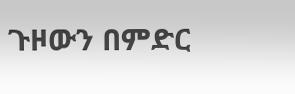ጉዞውን በምድር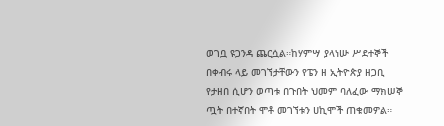ወገቧ ዩጋንዳ ጨርሷል።ከሃምሣ ያላነሡ ሥደተኞች በቀብሩ ላይ መገኘታቸውን የፔን ዘ ኢትዮጵያ ዘጋቢ የታዘበ ሲሆን ወጣቱ በጉበት ህመም ባለፈው ማክሠኞ ጧት በተኛበት ሞቶ መገኘቱን ሀኪሞች ጠቁመዎል።